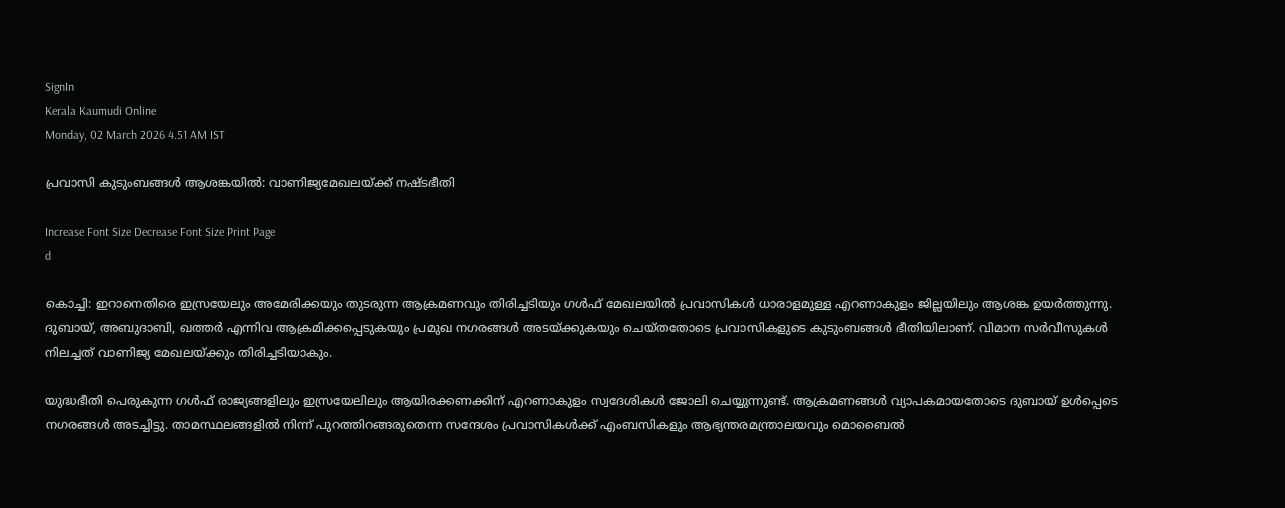SignIn
Kerala Kaumudi Online
Monday, 02 March 2026 4.51 AM IST

പ്രവാസി കുടുംബങ്ങൾ ആശങ്കയിൽ: വാണിജ്യമേഖലയ്‌ക്ക് നഷ്‌ടഭീതി

Increase Font Size Decrease Font Size Print Page
d

കൊച്ചി: ഇറാനെതിരെ ഇസ്രയേലും അമേരിക്കയും തുടരുന്ന ആക്രമണവും തിരിച്ചടിയും ഗൾഫ് മേഖലയിൽ പ്രവാസികൾ ധാരാളമുള്ള എറണാകുളം ജില്ലയിലും ആശങ്ക ഉയർത്തുന്നു. ദുബായ്, അബുദാബി, ഖത്തർ എന്നിവ ആക്രമിക്കപ്പെടുകയും പ്രമുഖ നഗരങ്ങൾ അടയ്‌ക്കുകയും ചെയ്‌തതോടെ പ്രവാസികളുടെ കുടുംബങ്ങൾ ഭീതിയിലാണ്. വിമാന സർവീസുകൾ നിലച്ചത് വാണിജ്യ മേഖലയ്‌ക്കും തിരിച്ചടിയാകും.

യുദ്ധഭീതി പെരുകുന്ന ഗൾഫ് രാജ്യങ്ങളിലും ഇസ്രയേലിലും ആയിരക്കണക്കിന് എറണാകുളം സ്വദേശികൾ ജോലി ചെയ്യുന്നുണ്ട്. ആക്രമണങ്ങൾ വ്യാപകമായതോടെ ദുബായ് ഉൾപ്പെടെ നഗരങ്ങൾ അടച്ചിട്ടു. താമസ്ഥലങ്ങളിൽ നിന്ന് പുറത്തിറങ്ങരുതെന്ന സന്ദേശം പ്രവാസികൾക്ക് എംബസികളും ആഭ്യന്തരമന്ത്രാലയവും മൊബൈൽ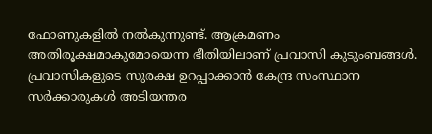ഫോണുകളിൽ നൽകുന്നുണ്ട്. ആക്രമണം അതിരൂക്ഷമാകുമോയെന്ന ഭീതിയിലാണ് പ്രവാസി കുടുംബങ്ങൾ. പ്രവാസികളുടെ സുരക്ഷ ഉറപ്പാക്കാൻ കേന്ദ്ര സംസ്ഥാന സർക്കാരുകൾ അടിയന്തര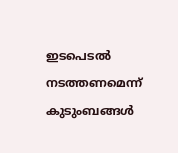ഇടപെടൽ നടത്തണമെന്ന് കുടുംബങ്ങൾ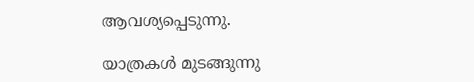ആവശ്യപ്പെടുന്നു.

യാത്രകൾ മുടങ്ങുന്നു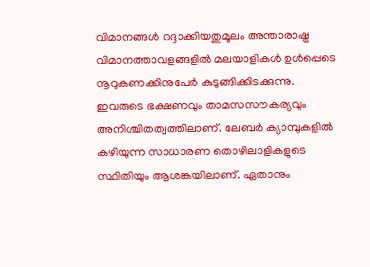വിമാനങ്ങൾ റദ്ദാക്കിയതുമൂലം അന്താരാഷ്ട്ര വിമാനത്താവളങ്ങളിൽ മലയാളികൾ ഉൾപ്പെടെ നൂറുകണക്കിനുപേർ കുടുങ്ങിക്കിടക്കുന്നു. ഇവരുടെ ഭക്ഷണവും താമസസൗകര്യവും അനിശ്ചിതത്വത്തിലാണ്. ലേബർ ക്യാമ്പുകളിൽ കഴിയുന്ന സാധാരണ തൊഴിലാളികളുടെ സ്ഥിതിയും ആശങ്കയിലാണ്. ഏതാനും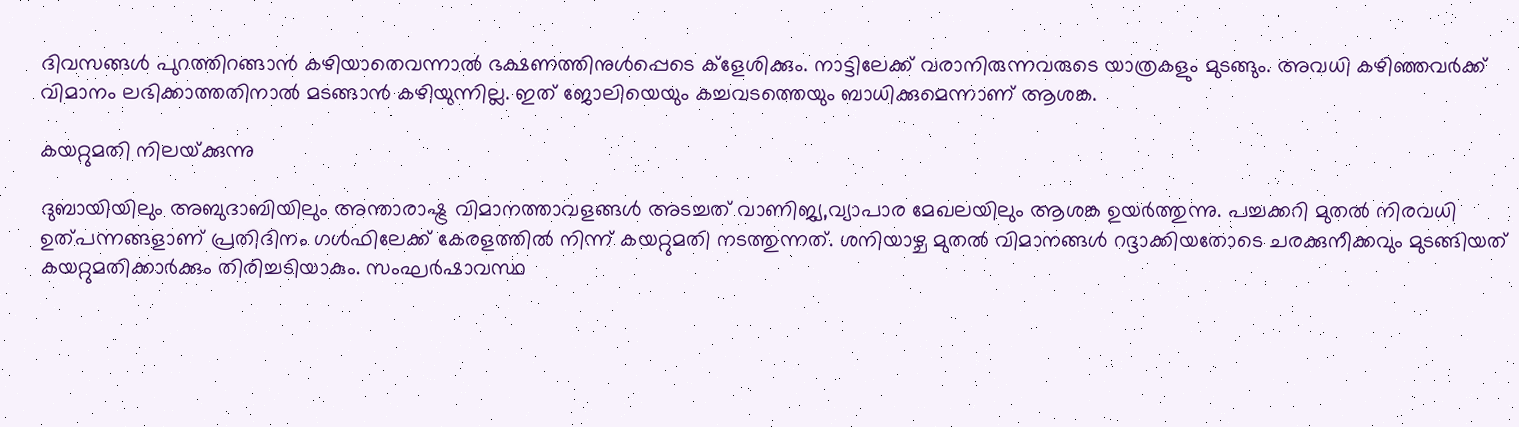ദിവസങ്ങൾ പുറത്തിറങ്ങാൻ കഴിയാതെവന്നാൽ ഭക്ഷണത്തിനുൾപ്പെടെ ക്ളേശിക്കും. നാട്ടിലേക്ക് വരാനിരുന്നവരുടെ യാത്രകളും മുടങ്ങും. അവധി കഴിഞ്ഞവർക്ക് വിമാനം ലഭിക്കാത്തതിനാൽ മടങ്ങാൻ കഴിയുന്നില്ല. ഇത് ജോലിയെയും കച്ചവടത്തെയും ബാധിക്കുമെന്നാണ് ആശങ്ക.

കയറ്റുമതി നിലയ്‌ക്കുന്നു

ദുബായിയിലും അബുദാബിയിലും അന്താരാഷ്ട്ര വിമാനത്താവളങ്ങൾ അടച്ചത് വാണിജ്യ,വ്യാപാര മേഖലയിലും ആശങ്ക ഉയർത്തുന്നു. പച്ചക്കറി മുതൽ നിരവധി ഉത്പന്നങ്ങളാണ് പ്രതിദിനം ഗൾഫിലേക്ക് കേരളത്തിൽ നിന്ന് കയറ്റുമതി നടത്തുന്നത്. ശനിയാഴ്ച മുതൽ വിമാനങ്ങൾ റദ്ദാക്കിയതോടെ ചരക്കുനീക്കവും മുടങ്ങിയത് കയറ്റുമതിക്കാർക്കും തിരിച്ചടിയാകും. സംഘർഷാവസ്ഥ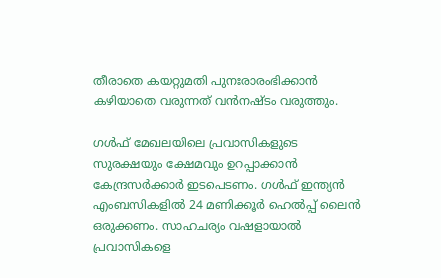തീരാതെ കയറ്റുമതി പുനഃരാരംഭിക്കാൻ കഴിയാതെ വരുന്നത് വൻനഷ്‌ടം വരുത്തും.

ഗൾഫ് മേഖലയിലെ പ്രവാസികളുടെ സുരക്ഷയും ക്ഷേമവും ഉറപ്പാക്കാൻ കേന്ദ്രസർക്കാർ ഇടപെടണം. ഗൾഫ് ഇന്ത്യൻ എംബസികളിൽ 24 മണിക്കൂർ ഹെൽപ്പ് ലൈൻ ഒരുക്കണം. സാഹചര്യം വഷളായാൽ പ്രവാസികളെ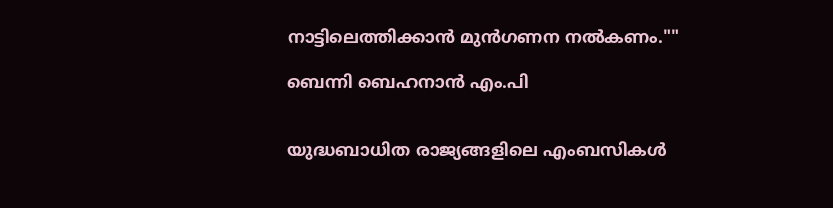നാട്ടിലെത്തിക്കാൻ മുൻഗണന നൽകണം.""

ബെന്നി ബെഹനാൻ എം.പി


യുദ്ധബാധിത രാജ്യങ്ങളിലെ എംബസികൾ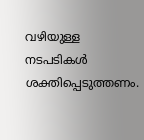വഴിയുള്ള നടപടികൾ ശക്തിപ്പെടുത്തണം.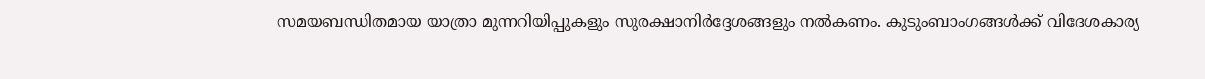സമയബന്ധിതമായ യാത്രാ മുന്നറിയിപ്പുകളും സുരക്ഷാനിർദ്ദേശങ്ങളും നൽകണം. കുടുംബാംഗങ്ങൾക്ക് വിദേശകാര്യ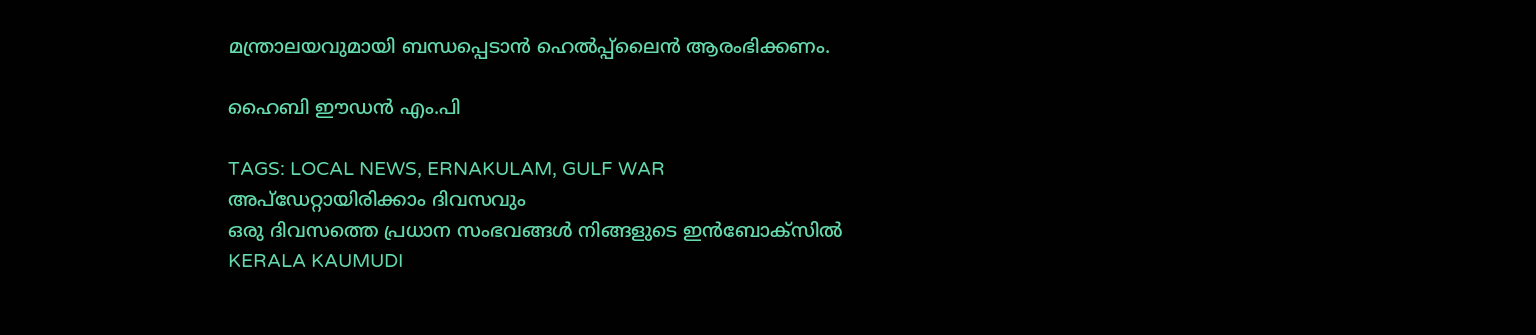മന്ത്രാലയവുമായി ബന്ധപ്പെടാൻ ഹെൽപ്പ്ലൈൻ ആരംഭിക്കണം.

ഹൈബി ഈഡൻ എം.പി

TAGS: LOCAL NEWS, ERNAKULAM, GULF WAR
അപ്ഡേറ്റായിരിക്കാം ദിവസവും
ഒരു ദിവസത്തെ പ്രധാന സംഭവങ്ങൾ നിങ്ങളുടെ ഇൻബോക്സിൽ
KERALA KAUMUDI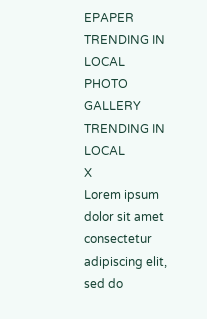EPAPER
TRENDING IN LOCAL
PHOTO GALLERY
TRENDING IN LOCAL
X
Lorem ipsum dolor sit amet
consectetur adipiscing elit, sed do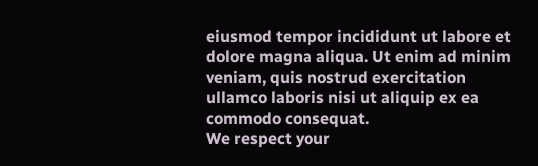eiusmod tempor incididunt ut labore et dolore magna aliqua. Ut enim ad minim veniam, quis nostrud exercitation ullamco laboris nisi ut aliquip ex ea commodo consequat.
We respect your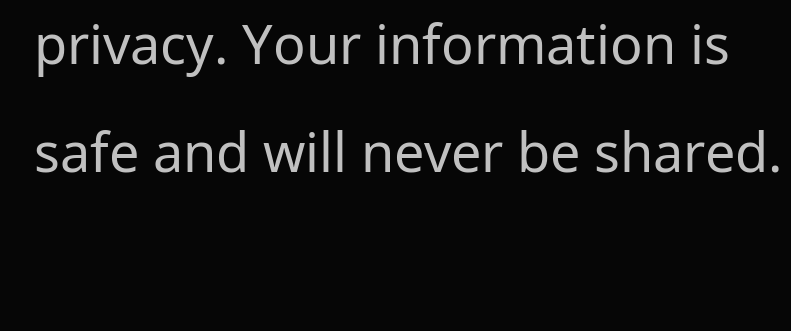privacy. Your information is safe and will never be shared.